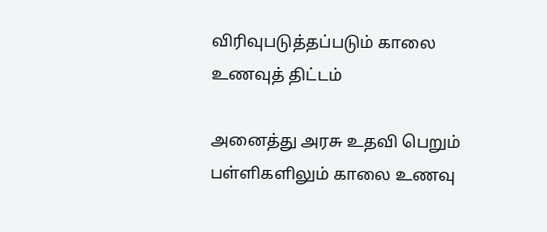விரிவுபடுத்தப்படும் காலை உணவுத் திட்டம்

அனைத்து அரசு உதவி பெறும் பள்ளிகளிலும் காலை உணவு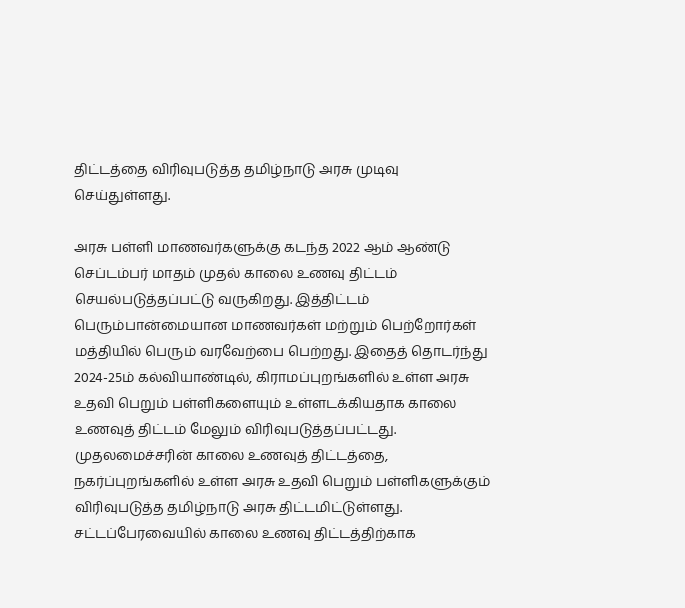திட்டத்தை விரிவுபடுத்த தமிழ்நாடு அரசு முடிவு செய்துள்ளது.

அரசு பள்ளி மாணவர்களுக்கு கடந்த 2022 ஆம் ஆண்டு செப்டம்பர் மாதம் முதல் காலை உணவு திட்டம் செயல்படுத்தப்பட்டு வருகிறது. இத்திட்டம் பெரும்பான்மையான மாணவர்கள் மற்றும் பெற்றோர்கள் மத்தியில் பெரும் வரவேற்பை பெற்றது. இதைத் தொடர்ந்து 2024-25ம் கல்வியாண்டில், கிராமப்புறங்களில் உள்ள அரசு உதவி பெறும் பள்ளிகளையும் உள்ளடக்கியதாக காலை உணவுத் திட்டம் மேலும் விரிவுபடுத்தப்பட்டது. முதலமைச்சரின் காலை உணவுத் திட்டத்தை, நகர்ப்புறங்களில் உள்ள அரசு உதவி பெறும் பள்ளிகளுக்கும் விரிவுபடுத்த தமிழ்நாடு அரசு திட்டமிட்டுள்ளது. சட்டப்பேரவையில் காலை உணவு திட்டத்திற்காக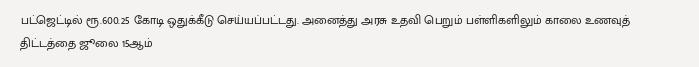பட்ஜெட்டில் ரூ.600.25 கோடி ஒதுக்கீடு செய்யப்பட்டது. அனைத்து அரசு உதவி பெறும் பள்ளிகளிலும் காலை உணவுத் திட்டத்தை ஜூலை 15ஆம்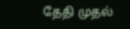தேதி முதல்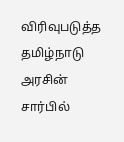விரிவுபடுத்த தமிழ்நாடு அரசின் சார்பில்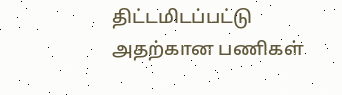திட்டமிடப்பட்டு அதற்கான பணிகள்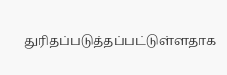துரிதப்படுத்தப்பட்டுள்ளதாக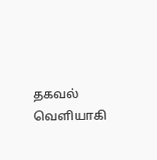தகவல் வெளியாகி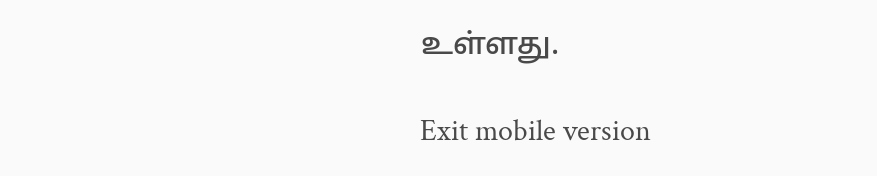உள்ளது.

Exit mobile version